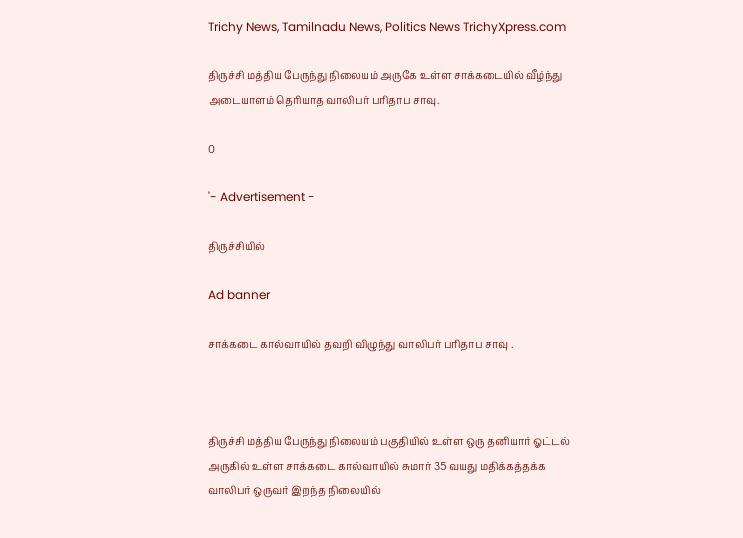Trichy News, Tamilnadu News, Politics News TrichyXpress.com

திருச்சி மத்திய பேருந்து நிலையம் அருகே உள்ள சாக்கடையில் வீழ்ந்து அடையாளம் தெரியாத வாலிபர் பரிதாப சாவு.

0

'- Advertisement -

திருச்சியில்

Ad banner

சாக்கடை கால்வாயில் தவறி விழுந்து வாலிபர் பரிதாப சாவு .



திருச்சி மத்திய பேருந்து நிலையம் பகுதியில் உள்ள ஒரு தனியார் ஓட்டல் அருகில் உள்ள சாக்கடை கால்வாயில் சுமார் 35 வயது மதிக்கத்தக்க வாலிபர் ஒருவர் இறந்த நிலையில்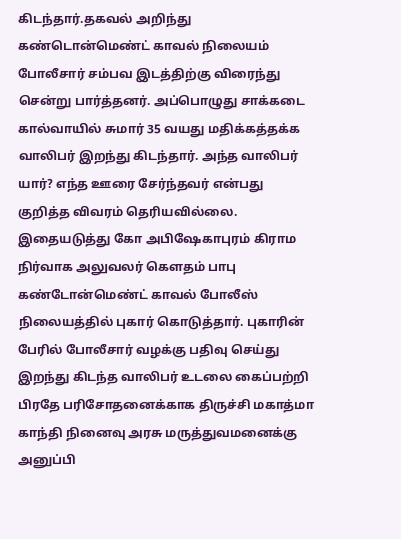கிடந்தார்.தகவல் அறிந்து கண்டொன்மெண்ட் காவல் நிலையம் போலீசார் சம்பவ இடத்திற்கு விரைந்து சென்று பார்த்தனர். அப்பொழுது சாக்கடை கால்வாயில் சுமார் 35 வயது மதிக்கத்தக்க வாலிபர் இறந்து கிடந்தார். அந்த வாலிபர் யார்? எந்த ஊரை சேர்ந்தவர் என்பது குறித்த விவரம் தெரியவில்லை. இதையடுத்து கோ அபிஷேகாபுரம் கிராம நிர்வாக அலுவலர் கௌதம் பாபு கண்டோன்மெண்ட் காவல் போலீஸ் நிலையத்தில் புகார் கொடுத்தார். புகாரின் பேரில் போலீசார் வழக்கு பதிவு செய்து இறந்து கிடந்த வாலிபர் உடலை கைப்பற்றி பிரதே பரிசோதனைக்காக திருச்சி மகாத்மா காந்தி நினைவு அரசு மருத்துவமனைக்கு அனுப்பி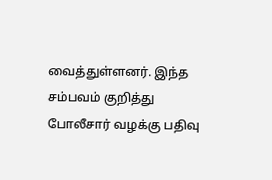வைத்துள்ளனர். இந்த சம்பவம் குறித்து போலீசார் வழக்கு பதிவு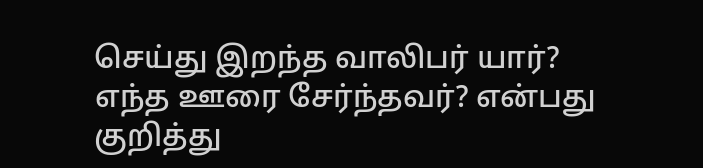செய்து இறந்த வாலிபர் யார்? எந்த ஊரை சேர்ந்தவர்? என்பது குறித்து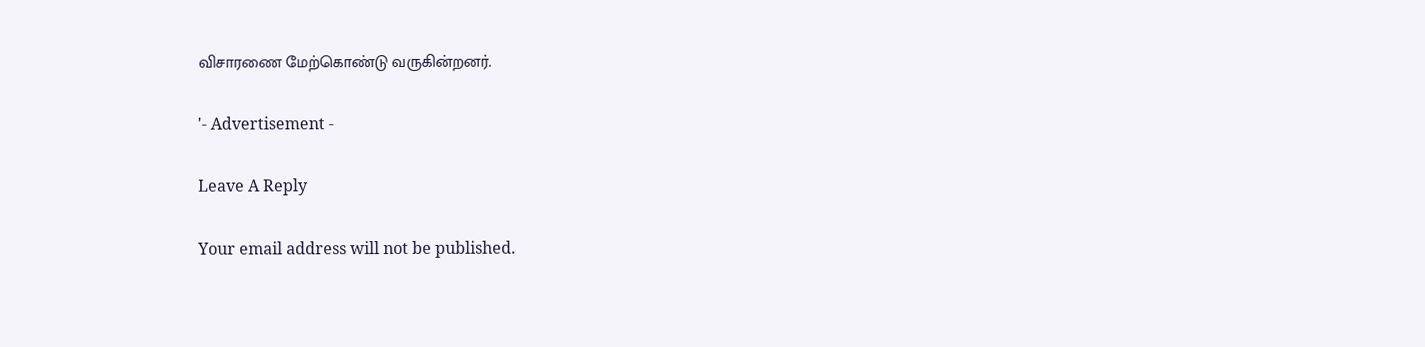விசாரணை மேற்கொண்டு வருகின்றனர்.

'- Advertisement -

Leave A Reply

Your email address will not be published.